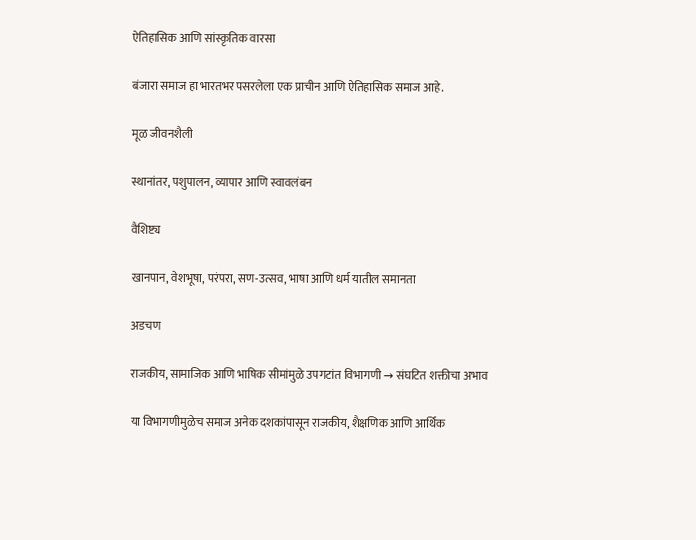ऐतिहासिक आणि सांस्कृतिक वारसा

बंजारा समाज हा भारतभर पसरलेला एक प्राचीन आणि ऐतिहासिक समाज आहे.

मूळ जीवनशैली

स्थानांतर, पशुपालन, व्यापार आणि स्वावलंबन

वैशिष्ट्य

खानपान, वेशभूषा, परंपरा, सण-उत्सव, भाषा आणि धर्म यातील समानता

अडचण

राजकीय, सामाजिक आणि भाषिक सीमांमुळे उपगटांत विभागणी → संघटित शक्तीचा अभाव

या विभागणीमुळेच समाज अनेक दशकांपासून राजकीय, शैक्षणिक आणि आर्थिक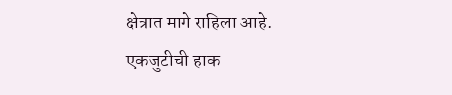क्षेत्रात मागे राहिला आहे.
एकजुटीची हाक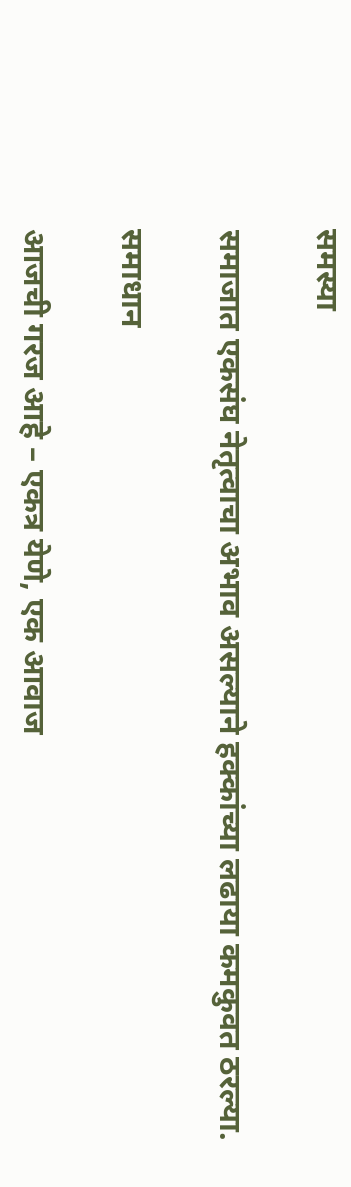समस्या

समाजात एकसंघ नेतृत्वाचा अभाव असल्याने हक्कांच्या लढाया कमकुवत ठरल्या.

समाधान

आजची गरज आहे – एकत्र येणे, एक आवाज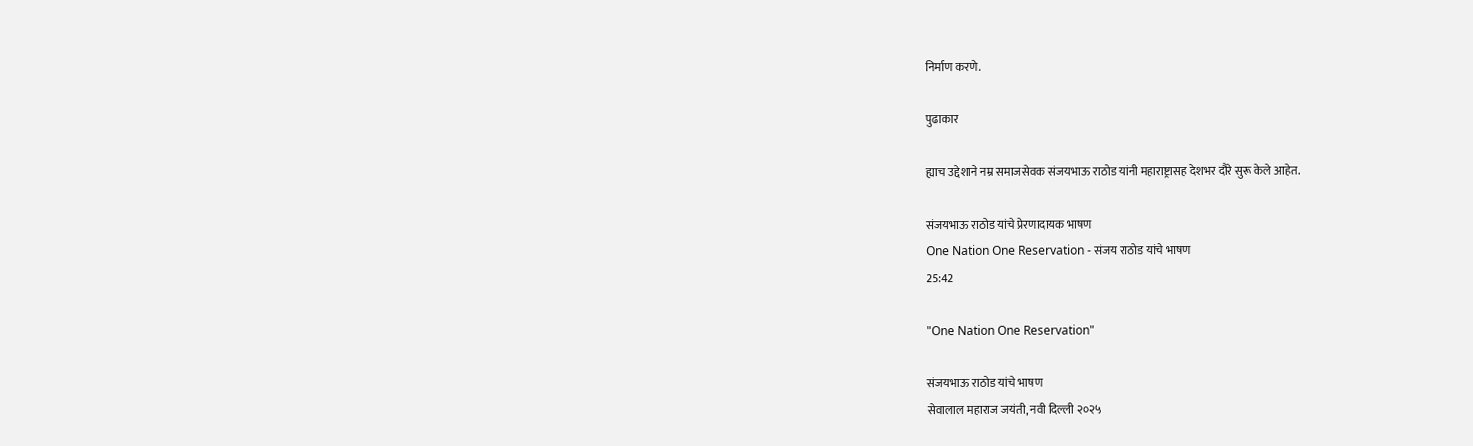निर्माण करणे.

पुढाकार

ह्याच उद्देशाने नम्र समाजसेवक संजयभाऊ राठोड यांनी महाराष्ट्रासह देशभर दौरे सुरू केले आहेत.

संजयभाऊ राठोड यांचे प्रेरणादायक भाषण
One Nation One Reservation - संजय राठोड यांचे भाषण
25:42

"One Nation One Reservation"

संजयभाऊ राठोड यांचे भाषण
सेवालाल महाराज जयंती, नवी दिल्ली २०२५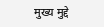मुख्य मुद्दे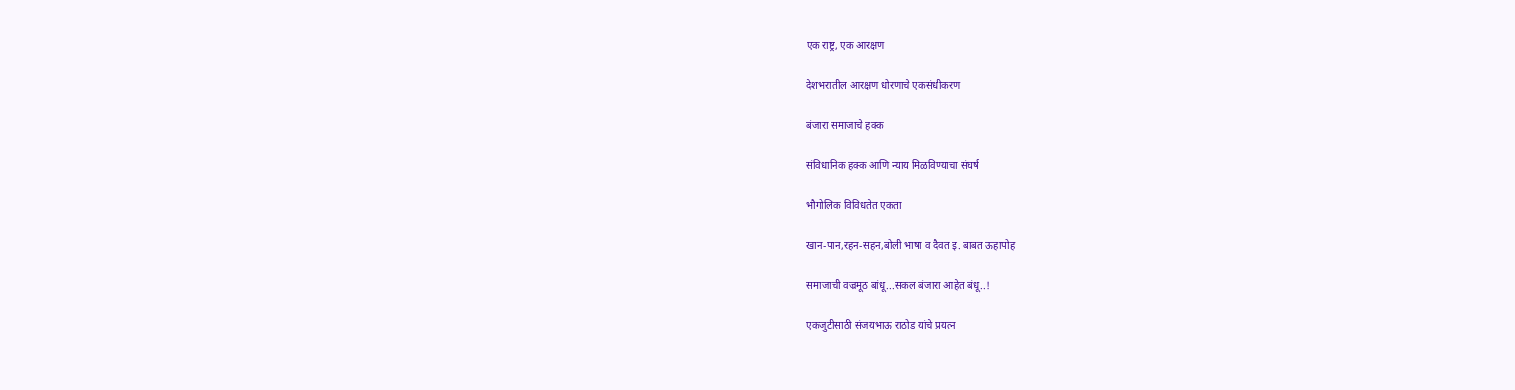एक राष्ट्र, एक आरक्षण

देशभरातील आरक्षण धोरणाचे एकसंधीकरण

बंजारा समाजाचे हक्क

संविधानिक हक्क आणि न्याय मिळविण्याचा संघर्ष

भौगोलिक विविधतेत एकता

खान-पान,रहन-सहन,बोली भाषा व दैवत इ. बाबत ऊहापोह

समाजाची वज्रमूठ बांधू...सकल बंजारा आहेत बंधू..!

एकजुटीसाठी संजयभाऊ राठोड यांचे प्रयत्न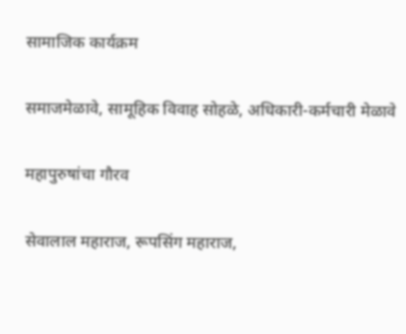सामाजिक कार्यक्रम

समाजमेळावे, सामूहिक विवाह सोहळे, अधिकारी-कर्मचारी मेळावे

महापुरुषांचा गौरव

सेवालाल महाराज, रूपसिंग महाराज,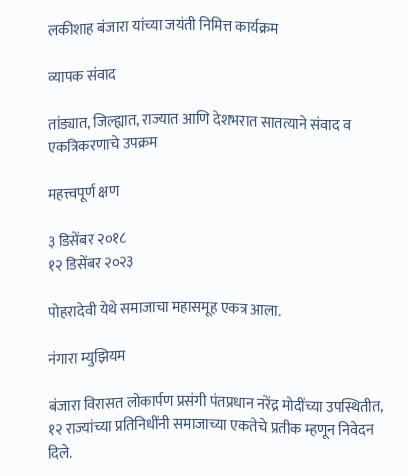लकीशाह बंजारा यांच्या जयंती निमित्त कार्यक्रम

व्यापक संवाद

तांड्यात, जिल्ह्यात, राज्यात आणि देशभरात सातत्याने संवाद व एकत्रिकरणाचे उपक्रम

महत्त्वपूर्ण क्षण

३ डिसेंबर २०१८
१२ डिसेंबर २०२३

पोहरादेवी येथे समाजाचा महासमूह एकत्र आला.

नंगारा म्युझियम

बंजारा विरासत लोकार्पण प्रसंगी पंतप्रधान नरेंद्र मोदींच्या उपस्थितीत, १२ राज्यांच्या प्रतिनिधींनी समाजाच्या एकतेचे प्रतीक म्हणून निवेदन दिले.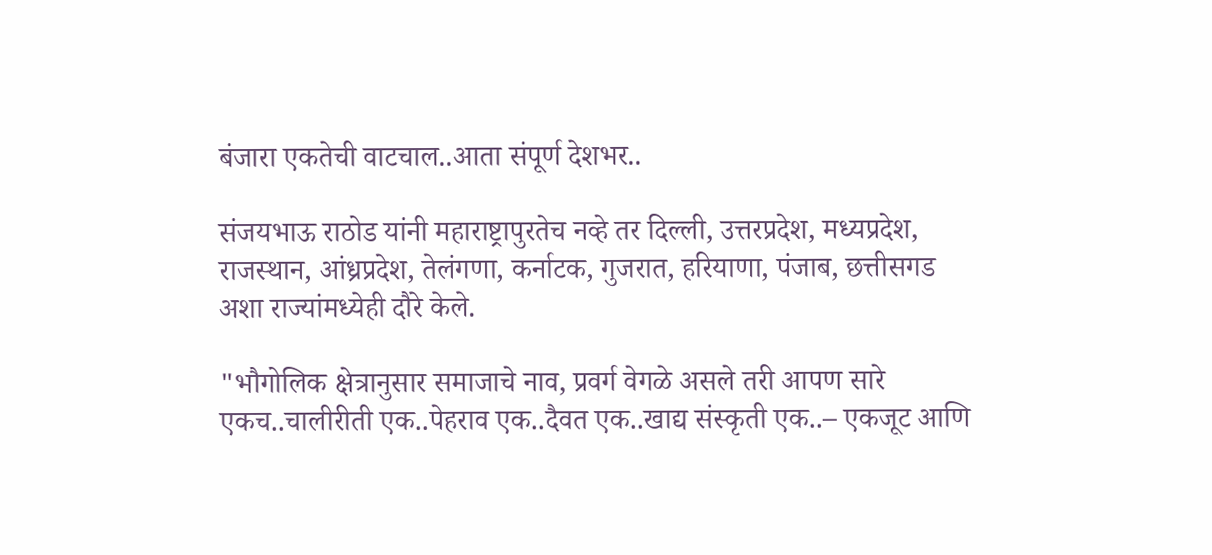बंजारा एकतेची वाटचाल..आता संपूर्ण देशभर..

संजयभाऊ राठोड यांनी महाराष्ट्रापुरतेच नव्हे तर दिल्ली, उत्तरप्रदेश, मध्यप्रदेश, राजस्थान, आंध्रप्रदेश, तेलंगणा, कर्नाटक, गुजरात, हरियाणा, पंजाब, छत्तीसगड अशा राज्यांमध्येही दौरे केले.

"भौगोलिक क्षेत्रानुसार समाजाचे नाव, प्रवर्ग वेगळे असले तरी आपण सारे एकच..चालीरीती एक..पेहराव एक..दैवत एक..खाद्य संस्कृती एक..– एकजूट आणि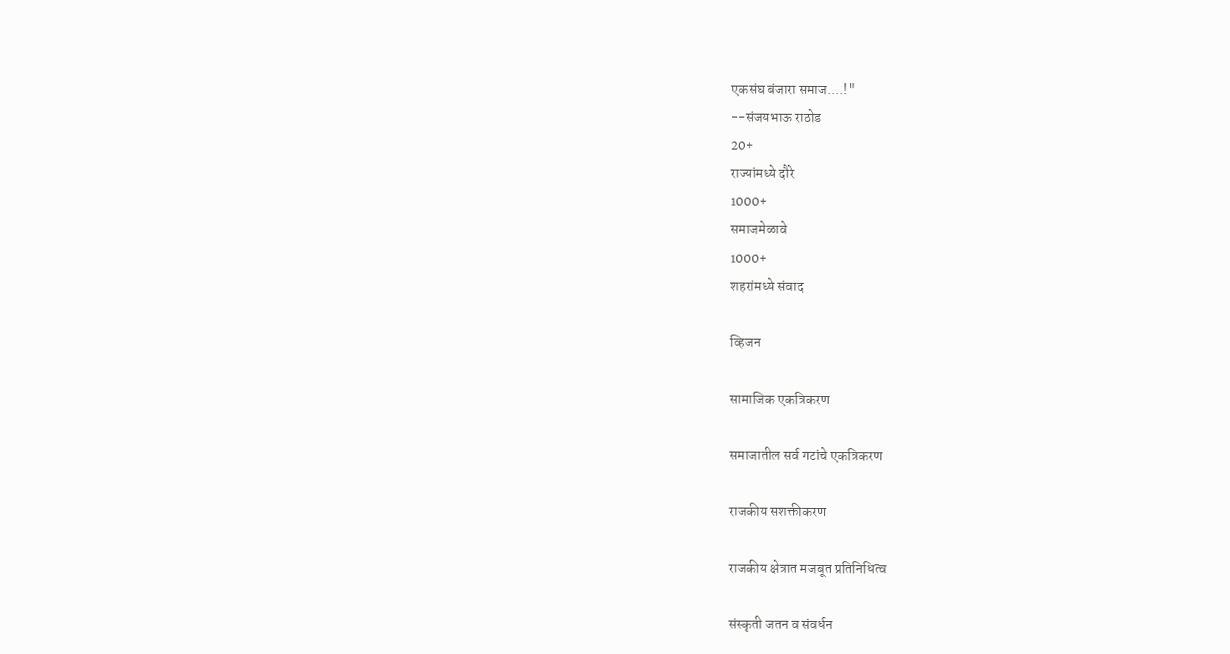एकसंघ बंजारा समाज....!"
--संजयभाऊ राठोड
20+
राज्यांमध्ये दौरे
1000+
समाजमेळावे
1000+
शहरांमध्ये संवाद

व्हिजन

सामाजिक एकत्रिकरण

समाजातील सर्व गटांचे एकत्रिकरण

राजकीय सशक्तीकरण

राजकीय क्षेत्रात मजबूत प्रतिनिधित्व

संस्कृती जतन व संवर्धन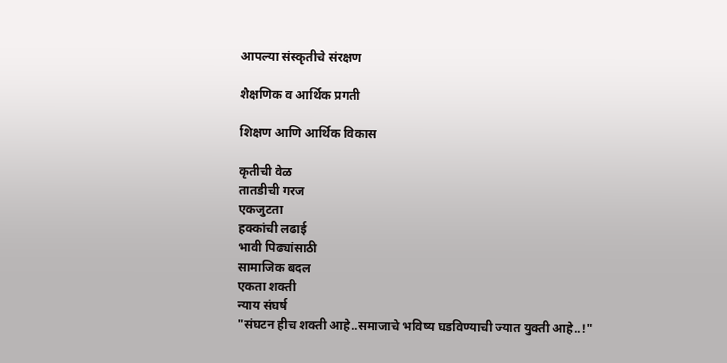आपल्या संस्कृतीचे संरक्षण

शैक्षणिक व आर्थिक प्रगती

शिक्षण आणि आर्थिक विकास

कृतीची वेळ
तातडीची गरज
एकजुटता
हक्कांची लढाई
भावी पिढ्यांसाठी
सामाजिक बदल
एकता शक्ती
न्याय संघर्ष
"संघटन हीच शक्ती आहे..समाजाचे भविष्य घडविण्याची ज्यात युक्ती आहे..!"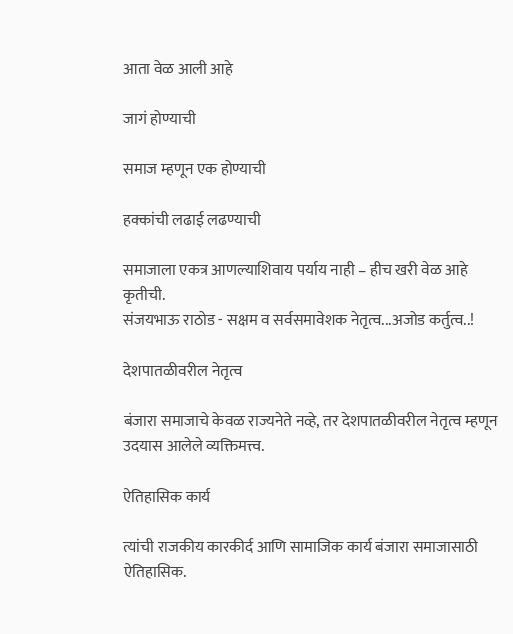आता वेळ आली आहे

जागं होण्याची

समाज म्हणून एक होण्याची

हक्कांची लढाई लढण्याची

समाजाला एकत्र आणल्याशिवाय पर्याय नाही – हीच खरी वेळ आहे कृतीची.
संजयभाऊ राठोड - सक्षम व सर्वसमावेशक नेतृत्व...अजोड कर्तुत्व..!

देशपातळीवरील नेतृत्व

बंजारा समाजाचे केवळ राज्यनेते नव्हे, तर देशपातळीवरील नेतृत्व म्हणून उदयास आलेले व्यक्तिमत्त्व.

ऐतिहासिक कार्य

त्यांची राजकीय कारकीर्द आणि सामाजिक कार्य बंजारा समाजासाठी ऐतिहासिक.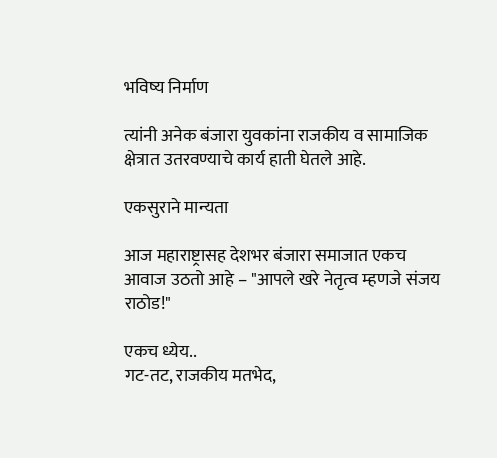भविष्य निर्माण

त्यांनी अनेक बंजारा युवकांना राजकीय व सामाजिक क्षेत्रात उतरवण्याचे कार्य हाती घेतले आहे.

एकसुराने मान्यता

आज महाराष्ट्रासह देशभर बंजारा समाजात एकच आवाज उठतो आहे – "आपले खरे नेतृत्व म्हणजे संजय राठोड!"

एकच ध्येय..
गट-तट, राजकीय मतभेद,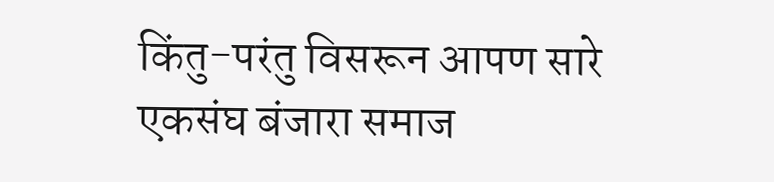किंतु-परंतु विसरून आपण सारे एकसंघ बंजारा समाज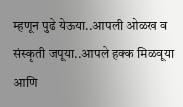म्हणून पुढे येऊया..आपली ओळख व संस्कृती जपूया..आपले हक्क मिळवूया आणि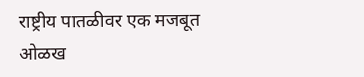राष्ट्रीय पातळीवर एक मजबूत ओळख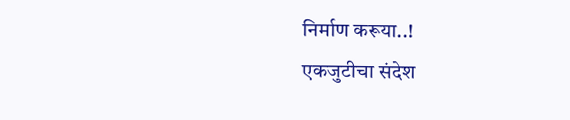निर्माण करूया..!
एकजुटीचा संदेश